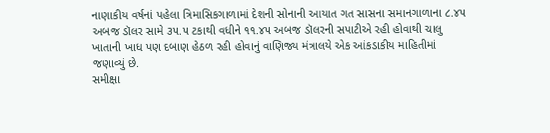નાણાકીય વર્ષનાં પહેલા ત્રિમાસિકગાળામાં દેશની સોનાની આયાત ગત સાસના સમાનગાળાના ૮.૪૫ અબજ ડૉલર સામે ૩૫.૫ ટકાથી વધીને ૧૧.૪૫ અબજ ડૉલરની સપાટીએ રહી હોવાથી ચાલુ ખાતાની ખાધ પણ દબાણ હેઠળ રહી હોવાનું વાણિજ્ય મંત્રાલયે એક આંકડાકીય માહિતીમાં જણાવ્યું છે.
સમીક્ષા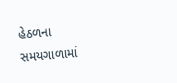હેઠળના સમયગાળામાં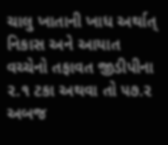ચાલુ ખાતાની ખાધ અર્થાત્ નિકાસ અને આયાત વચ્ચેનો તફાવત જીડીપીના ૨.૧ ટકા અથવા તો ૫૭.૨ અબજ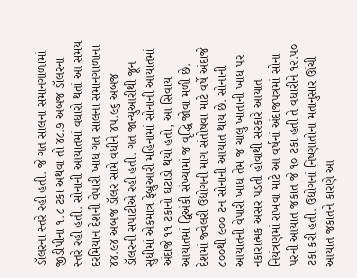ડૉલરના સ્તરે રહી હતી. જે ગત સાલના સમાનગાળામાં જીડીપીના ૧.૮ ટકા અથવા તો ૪૮.૭ અબજ ડૉલરના સ્તરે રહી હતી. સોનાની આયાતમાં વધારો થતાં આ સમય દરમિયાન દેશની વેપારી ખાધ ગત સાલના સમાનગાળાના ૪૪.૯૪ અબજ ડૉલર સામે વધીને ૪૫.૯૬ અબજ ડૉલરની સપાટીએ રહી હતી. ગત જાન્યુઆરીથી જૂન સુધીમાં એકમાત્ર ફેબ્રુઆરી મહિનામાં સોનાની આયાતમાં અંદાજે ૧૧ ટકાનો ઘટાડો થયો હતો, આ સિવાય આયાતમાં દ્વિઅંકી સંખ્યામાં જ વૃદ્ધિ જોવા મળી છે. દેશમાં જ્વેલરી ઉદ્યોગની માગ સંતોષવા માટે વર્ષે અંદાજે ૮૦૦થી ૯૦૦ ટન સોનાની આયાત થાય છે. સોનાની આયાતની વેપારી ખાધ તેમ જ ચાલુ ખાતાની ખાધ પર નકારાત્મક અસર પડતી હોવાથી સરકારે આયાત નિયંત્રણમાં રાખવા માટે આ વર્ષનાં અંદાજપત્રમાં સોના પરની આયાત જકાત જે ૧૦ ટકા હતી તે વધારીને ૧૨.૫૦ ટકા કરી હતી. ઉદ્યોગનાં નિષ્ણાતોના મતાનુસાર ઊંચી આયાત જકાતને કારણે આ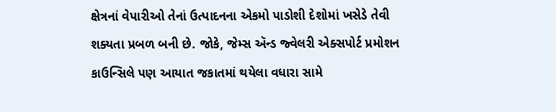ક્ષેત્રનાં વેપારીઓ તેનાં ઉત્પાદનના એકમો પાડોશી દેશોમાં ખસેડે તેવી શક્યતા પ્રબળ બની છે. જોકે, જેમ્સ ઍન્ડ જ્વેલરી એક્સપોર્ટ પ્રમોશન કાઉન્સિલે પણ આયાત જકાતમાં થયેલા વધારા સામે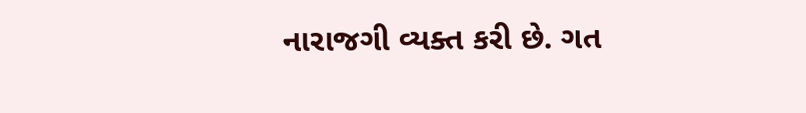નારાજગી વ્યક્ત કરી છે. ગત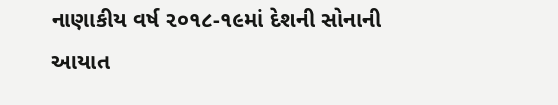નાણાકીય વર્ષ ૨૦૧૮-૧૯માં દેશની સોનાની આયાત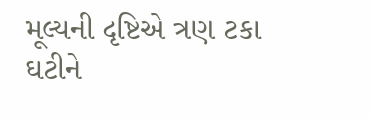મૂલ્યની દૃષ્ટિએ ત્રણ ટકા ઘટીને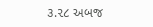૩.૨૮ અબજ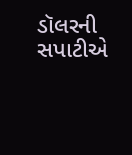ડૉલરની સપાટીએ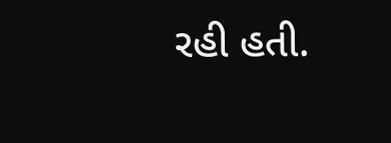રહી હતી.